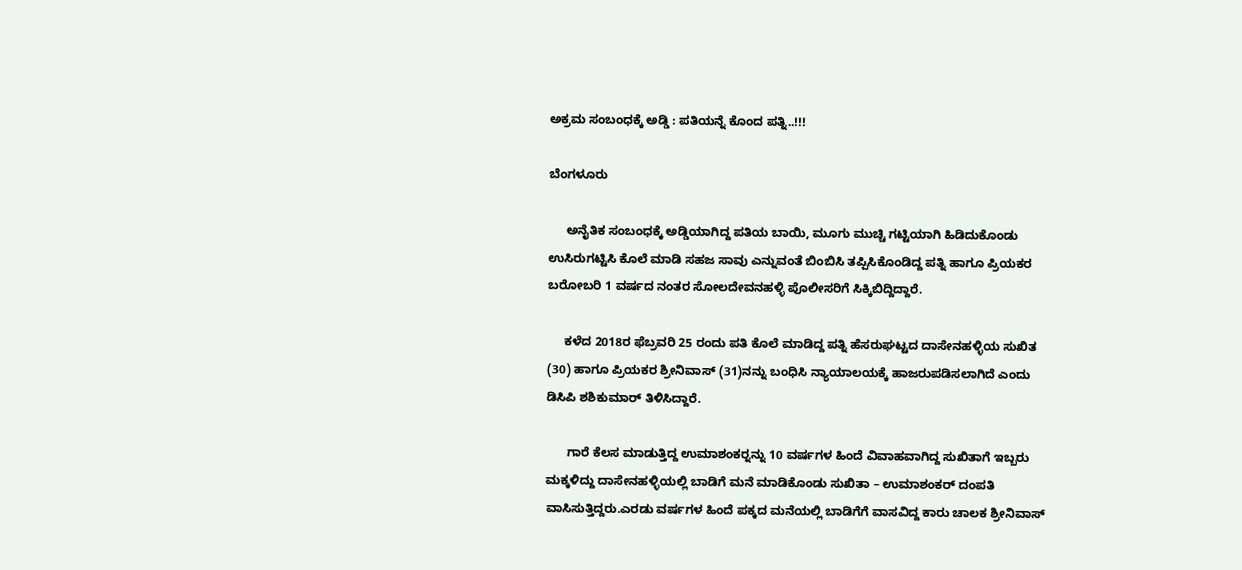ಅಕ್ರಮ ಸಂಬಂಧಕ್ಕೆ ಅಡ್ಡಿ : ಪತಿಯನ್ನೆ ಕೊಂದ ಪತ್ನಿ..!!!

ಬೆಂಗಳೂರು

     ಅನೈತಿಕ ಸಂಬಂಧಕ್ಕೆ ಅಡ್ಡಿಯಾಗಿದ್ದ ಪತಿಯ ಬಾಯಿ, ಮೂಗು ಮುಚ್ಚಿ ಗಟ್ಟಿಯಾಗಿ ಹಿಡಿದುಕೊಂಡು ಉಸಿರುಗಟ್ಟಿಸಿ ಕೊಲೆ ಮಾಡಿ ಸಹಜ ಸಾವು ಎನ್ನುವಂತೆ ಬಿಂಬಿಸಿ ತಪ್ಪಿಸಿಕೊಂಡಿದ್ದ ಪತ್ನಿ ಹಾಗೂ ಪ್ರಿಯಕರ ಬರೋಬರಿ 1 ವರ್ಷದ ನಂತರ ಸೋಲದೇವನಹಳ್ಳಿ ಪೊಲೀಸರಿಗೆ ಸಿಕ್ಕಿಬಿದ್ದಿದ್ದಾರೆ.

     ಕಳೆದ 2018ರ ಫೆಬ್ರವರಿ 25 ರಂದು ಪತಿ ಕೊಲೆ ಮಾಡಿದ್ದ ಪತ್ನಿ ಹೆಸರುಘಟ್ಟದ ದಾಸೇನಹಳ್ಳಿಯ ಸುಖಿತ (30) ಹಾಗೂ ಪ್ರಿಯಕರ ಶ್ರೀನಿವಾಸ್ (31)ನನ್ನು ಬಂಧಿಸಿ ನ್ಯಾಯಾಲಯಕ್ಕೆ ಹಾಜರುಪಡಿಸಲಾಗಿದೆ ಎಂದು ಡಿಸಿಪಿ ಶಶಿಕುಮಾರ್ ತಿಳಿಸಿದ್ದಾರೆ.

      ಗಾರೆ ಕೆಲಸ ಮಾಡುತ್ತಿದ್ದ ಉಮಾಶಂಕರ್‍ನನ್ನು 10 ವರ್ಷಗಳ ಹಿಂದೆ ವಿವಾಹವಾಗಿದ್ದ ಸುಖಿತಾಗೆ ಇಬ್ಬರು ಮಕ್ಕಳಿದ್ದು ದಾಸೇನಹಳ್ಳಿಯಲ್ಲಿ ಬಾಡಿಗೆ ಮನೆ ಮಾಡಿಕೊಂಡು ಸುಖಿತಾ – ಉಮಾಶಂಕರ್ ದಂಪತಿ ವಾಸಿಸುತ್ತಿದ್ದರು.ಎರಡು ವರ್ಷಗಳ ಹಿಂದೆ ಪಕ್ಕದ ಮನೆಯಲ್ಲಿ ಬಾಡಿಗೆಗೆ ವಾಸವಿದ್ದ ಕಾರು ಚಾಲಕ ಶ್ರೀನಿವಾಸ್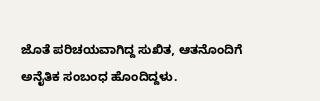ಜೊತೆ ಪರಿಚಯವಾಗಿದ್ದ ಸುಖಿತ, ಆತನೊಂದಿಗೆ ಅನೈತಿಕ ಸಂಬಂಧ ಹೊಂದಿದ್ದಳು.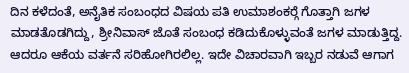ದಿನ ಕಳೆದಂತೆ, ಅನೈತಿಕ ಸಂಬಂಧದ ವಿಷಯ ಪತಿ ಉಮಾಶಂಕರ್‍ಗೆ ಗೊತ್ತಾಗಿ ಜಗಳ ಮಾಡತೊಡಗಿದ್ದು, ಶ್ರೀನಿವಾಸ್ ಜೊತೆ ಸಂಬಂಧ ಕಡಿದುಕೊಳ್ಳುವಂತೆ ಜಗಳ ಮಾಡುತ್ತಿದ್ದ. ಆದರೂ ಆಕೆಯ ವರ್ತನೆ ಸರಿಹೋಗಿರಲಿಲ್ಲ. ಇದೇ ವಿಚಾರವಾಗಿ ಇಬ್ಬರ ನಡುವೆ ಆಗಾಗ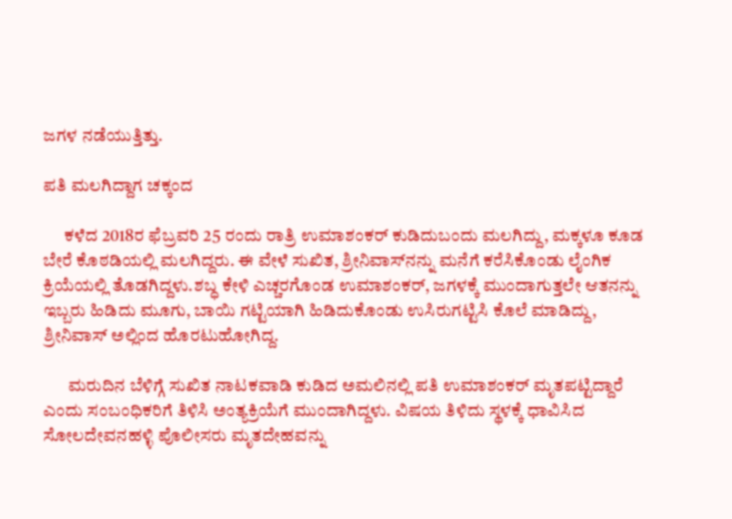ಜಗಳ ನಡೆಯುತ್ತಿತ್ತು.

ಪತಿ ಮಲಗಿದ್ದಾಗ ಚಕ್ಕಂದ

      ಕಳೆದ 2018ರ ಫೆಬ್ರವರಿ 25 ರಂದು ರಾತ್ರಿ ಉಮಾಶಂಕರ್ ಕುಡಿದುಬಂದು ಮಲಗಿದ್ದು, ಮಕ್ಕಳೂ ಕೂಡ ಬೇರೆ ಕೊಠಡಿಯಲ್ಲಿ ಮಲಗಿದ್ದರು. ಈ ವೇಳೆ ಸುಖಿತ, ಶ್ರೀನಿವಾಸ್‍ನನ್ನು ಮನೆಗೆ ಕರೆಸಿಕೊಂಡು ಲೈಂಗಿಕ ಕ್ರಿಯೆಯಲ್ಲಿ ತೊಡಗಿದ್ದಳು.ಶಬ್ಧ ಕೇಳಿ ಎಚ್ಚರಗೊಂಡ ಉಮಾಶಂಕರ್, ಜಗಳಕ್ಕೆ ಮುಂದಾಗುತ್ತಲೇ ಆತನನ್ನು ಇಬ್ಬರು ಹಿಡಿದು ಮೂಗು, ಬಾಯಿ ಗಟ್ಟಿಯಾಗಿ ಹಿಡಿದುಕೊಂಡು ಉಸಿರುಗಟ್ಟಿಸಿ ಕೊಲೆ ಮಾಡಿದ್ದು, ಶ್ರೀನಿವಾಸ್ ಅಲ್ಲಿಂದ ಹೊರಟುಹೋಗಿದ್ದ.

       ಮರುದಿನ ಬೆಳಿಗ್ಗೆ ಸುಖಿತ ನಾಟಕವಾಡಿ ಕುಡಿದ ಅಮಲಿನಲ್ಲಿ ಪತಿ ಉಮಾಶಂಕರ್ ಮೃತಪಟ್ಟಿದ್ದಾರೆ ಎಂದು ಸಂಬಂಧಿಕರಿಗೆ ತಿಳಿಸಿ ಅಂತ್ಯಕ್ರಿಯೆಗೆ ಮುಂದಾಗಿದ್ದಳು. ವಿಷಯ ತಿಳಿದು ಸ್ಥಳಕ್ಕೆ ಧಾವಿಸಿದ ಸೋಲದೇವನಹಳ್ಳಿ ಪೊಲೀಸರು ಮೃತದೇಹವನ್ನು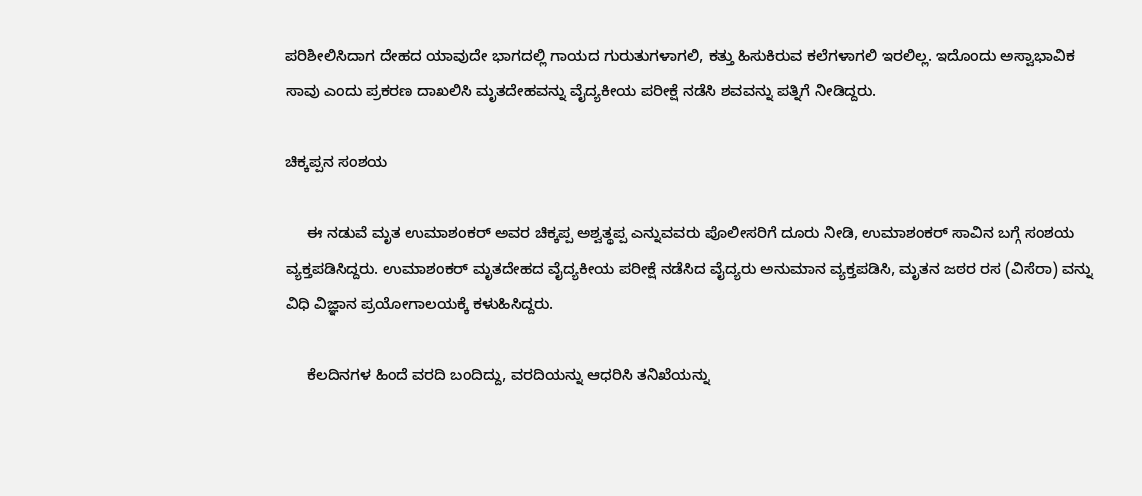ಪರಿಶೀಲಿಸಿದಾಗ ದೇಹದ ಯಾವುದೇ ಭಾಗದಲ್ಲಿ ಗಾಯದ ಗುರುತುಗಳಾಗಲಿ, ಕತ್ತು ಹಿಸುಕಿರುವ ಕಲೆಗಳಾಗಲಿ ಇರಲಿಲ್ಲ. ಇದೊಂದು ಅಸ್ವಾಭಾವಿಕ ಸಾವು ಎಂದು ಪ್ರಕರಣ ದಾಖಲಿಸಿ ಮೃತದೇಹವನ್ನು ವೈದ್ಯಕೀಯ ಪರೀಕ್ಷೆ ನಡೆಸಿ ಶವವನ್ನು ಪತ್ನಿಗೆ ನೀಡಿದ್ದರು.

ಚಿಕ್ಕಪ್ಪನ ಸಂಶಯ

     ಈ ನಡುವೆ ಮೃತ ಉಮಾಶಂಕರ್ ಅವರ ಚಿಕ್ಕಪ್ಪ ಅಶ್ವತ್ಥಪ್ಪ ಎನ್ನುವವರು ಪೊಲೀಸರಿಗೆ ದೂರು ನೀಡಿ, ಉಮಾಶಂಕರ್ ಸಾವಿನ ಬಗ್ಗೆ ಸಂಶಯ ವ್ಯಕ್ತಪಡಿಸಿದ್ದರು. ಉಮಾಶಂಕರ್ ಮೃತದೇಹದ ವೈದ್ಯಕೀಯ ಪರೀಕ್ಷೆ ನಡೆಸಿದ ವೈದ್ಯರು ಅನುಮಾನ ವ್ಯಕ್ತಪಡಿಸಿ, ಮೃತನ ಜಠರ ರಸ (ವಿಸೆರಾ) ವನ್ನು ವಿಧಿ ವಿಜ್ಞಾನ ಪ್ರಯೋಗಾಲಯಕ್ಕೆ ಕಳುಹಿಸಿದ್ದರು.

     ಕೆಲದಿನಗಳ ಹಿಂದೆ ವರದಿ ಬಂದಿದ್ದು, ವರದಿಯನ್ನು ಆಧರಿಸಿ ತನಿಖೆಯನ್ನು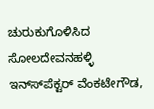ಚುರುಕುಗೊಳಿಸಿದ ಸೋಲದೇವನಹಳ್ಳಿ ಇನ್ಸ್‍ಪೆಕ್ಟರ್ ವೆಂಕಟೇಗೌಡ,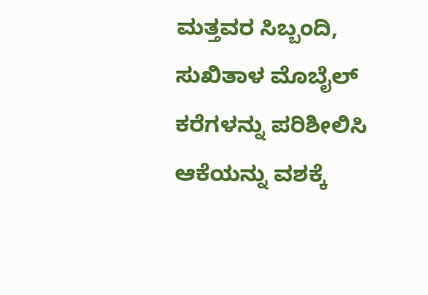ಮತ್ತವರ ಸಿಬ್ಬಂದಿ, ಸುಖಿತಾಳ ಮೊಬೈಲ್ ಕರೆಗಳನ್ನು ಪರಿಶೀಲಿಸಿ ಆಕೆಯನ್ನು ವಶಕ್ಕೆ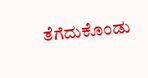ತೆಗೆದುಕೊಂಡು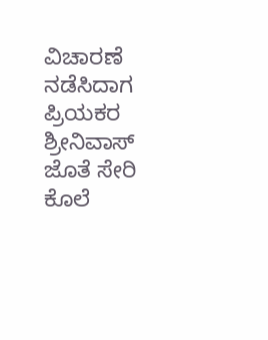ವಿಚಾರಣೆ ನಡೆಸಿದಾಗ ಪ್ರಿಯಕರ ಶ್ರೀನಿವಾಸ್ ಜೊತೆ ಸೇರಿ ಕೊಲೆ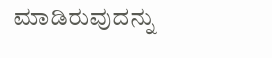ಮಾಡಿರುವುದನ್ನು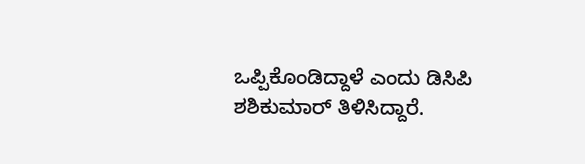ಒಪ್ಪಿಕೊಂಡಿದ್ದಾಳೆ ಎಂದು ಡಿಸಿಪಿ ಶಶಿಕುಮಾರ್ ತಿಳಿಸಿದ್ದಾರೆ.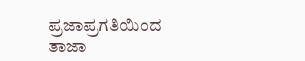ಪ್ರಜಾಪ್ರಗತಿಯಿಂದ ತಾಜಾ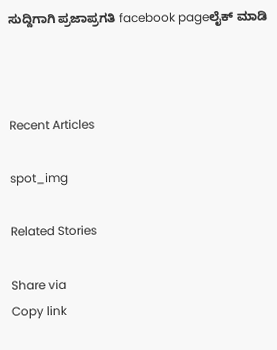ಸುದ್ದಿಗಾಗಿ ಪ್ರಜಾಪ್ರಗತಿ facebook pageಲೈಕ್ ಮಾಡಿ



Recent Articles

spot_img

Related Stories

Share via
Copy link